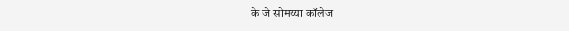के जे सोमय्या कॉलेज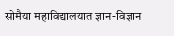सोमैया महाविद्यालयात ज्ञान-विज्ञान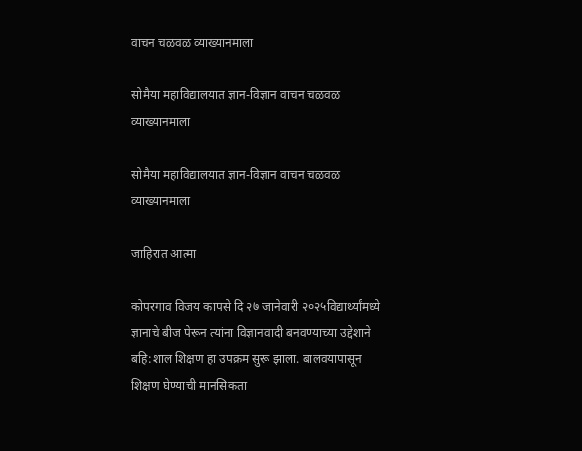वाचन चळवळ व्याख्यानमाला

सोमैया महाविद्यालयात ज्ञान-विज्ञान वाचन चळवळ व्याख्यानमाला

सोमैया महाविद्यालयात ज्ञान-विज्ञान वाचन चळवळ व्याख्यानमाला

जाहिरात आत्मा

कोपरगाव विजय कापसे दि २७ जानेवारी २०२५विद्यार्थ्यांमध्ये ज्ञानाचे बीज पेरून त्यांना विज्ञानवादी बनवण्याच्या उद्देशाने बहि:शाल शिक्षण हा उपक्रम सुरू झाला. बालवयापासून शिक्षण घेण्याची मानसिकता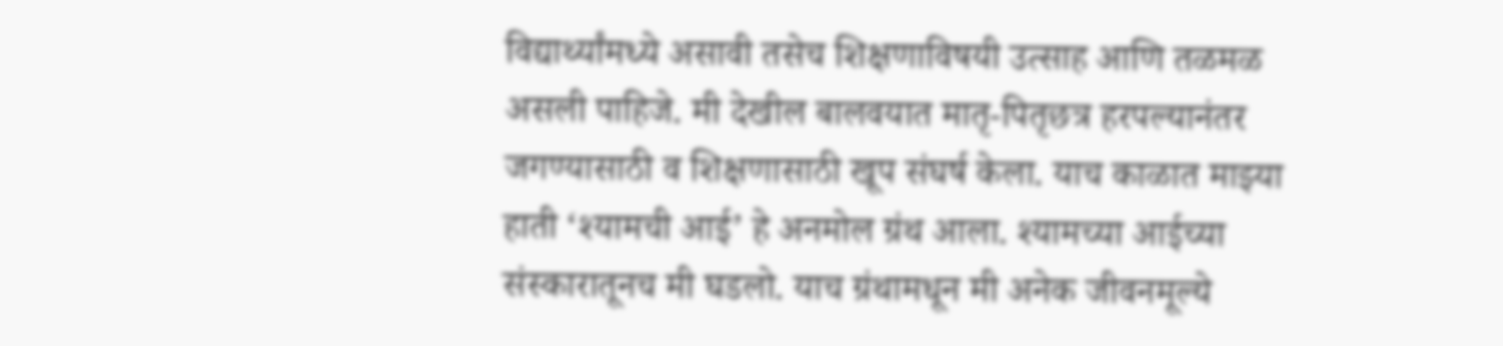विद्यार्थ्यांमध्ये असावी तसेच शिक्षणाविषयी उत्साह आणि तळमळ असली पाहिजे. मी देखील बालवयात मातृ-पितृछत्र हरपल्यानंतर जगण्यासाठी व शिक्षणासाठी खूप संघर्ष केला. याच काळात माझ्या हाती ‘श्यामची आई’ हे अनमोल ग्रंथ आला. श्यामच्या आईच्या संस्कारातूनच मी घडलो. याच ग्रंथामधून मी अनेक जीवनमूल्ये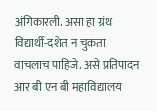अंगिकारली. असा हा ग्रंथ विद्यार्थी-दशेत न चुकता वाचलाच पाहिजे. असे प्रतिपादन आर बी एन बी महाविद्यालय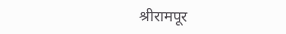श्रीरामपूर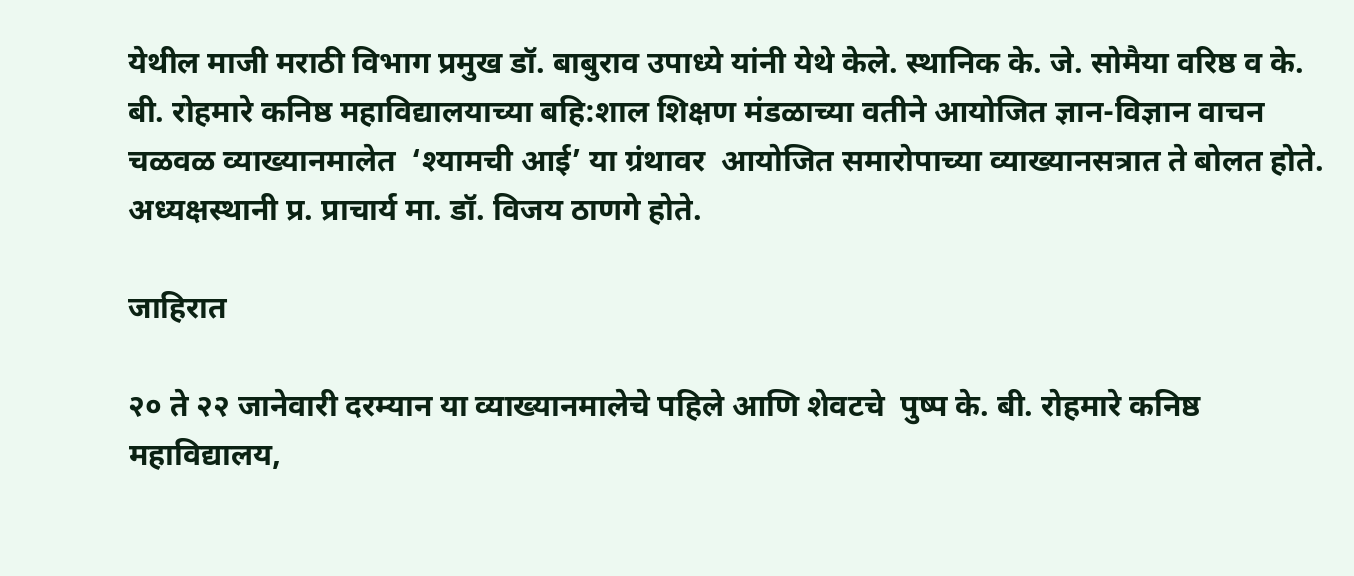येथील माजी मराठी विभाग प्रमुख डॉ. बाबुराव उपाध्ये यांनी येथे केले. स्थानिक के. जे. सोमैया वरिष्ठ व के. बी. रोहमारे कनिष्ठ महाविद्यालयाच्या बहि:शाल शिक्षण मंडळाच्या वतीने आयोजित ज्ञान-विज्ञान वाचन चळवळ व्याख्यानमालेत  ‘श्यामची आई’ या ग्रंथावर  आयोजित समारोपाच्या व्याख्यानसत्रात ते बोलत होते. अध्यक्षस्थानी प्र. प्राचार्य मा. डॉ. विजय ठाणगे होते.

जाहिरात

२० ते २२ जानेवारी दरम्यान या व्याख्यानमालेचे पहिले आणि शेवटचे  पुष्प के. बी. रोहमारे कनिष्ठ महाविद्यालय,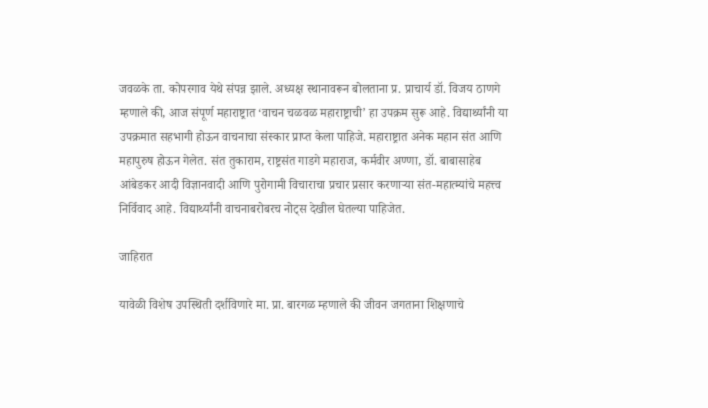जवळके ता. कोपरगाव येथे संपन्न झाले. अध्यक्ष स्थानावरून बोलताना प्र. प्राचार्य डॉ. विजय ठाणगे म्हणाले की, आज संपूर्ण महाराष्ट्रात ‘वाचन चळवळ महाराष्ट्राची’ हा उपक्रम सुरू आहे. विद्यार्थ्यांनी या उपक्रमात सहभागी होऊन वाचनाचा संस्कार प्राप्त केला पाहिजे. महाराष्ट्रात अनेक महान संत आणि महापुरुष होऊन गेलेत. संत तुकाराम, राष्ट्रसंत गाडगे महाराज, कर्मवीर अण्णा, डॉ. बाबासाहेब आंबेडकर आदी विज्ञानवादी आणि पुरोगामी विचाराचा प्रचार प्रसार करणाऱ्या संत-महात्म्यांचे महत्त्व निर्विवाद आहे. विद्यार्थ्यांनी वाचनाबरोबरच नोट्स देखील घेतल्या पाहिजेत.

जाहिरात

यावेळी विशेष उपस्थिती दर्शविणारे मा. प्रा. बारगळ म्हणाले की जीवन जगताना शिक्षणाचे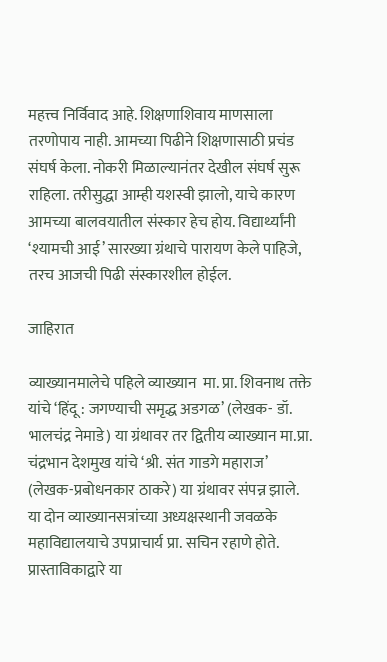महत्त्व निर्विवाद आहे. शिक्षणाशिवाय माणसाला तरणोपाय नाही. आमच्या पिढीने शिक्षणासाठी प्रचंड संघर्ष केला. नोकरी मिळाल्यानंतर देखील संघर्ष सुरू राहिला. तरीसुद्धा आम्ही यशस्वी झालो, याचे कारण आमच्या बालवयातील संस्कार हेच होय. विद्यार्थ्यांनी ‘श्यामची आई’ सारख्या ग्रंथाचे पारायण केले पाहिजे, तरच आजची पिढी संस्कारशील होईल.

जाहिरात

व्याख्यानमालेचे पहिले व्याख्यान  मा. प्रा. शिवनाथ तक्ते यांचे ‘हिंदू : जगण्याची समृद्ध अडगळ’ (लेखक- डॉ. भालचंद्र नेमाडे) या ग्रंथावर तर द्वितीय व्याख्यान मा.प्रा. चंद्रभान देशमुख यांचे ‘श्री. संत गाडगे महाराज’ (लेखक-प्रबोधनकार ठाकरे) या ग्रंथावर संपन्न झाले. या दोन व्याख्यानसत्रांच्या अध्यक्षस्थानी जवळके महाविद्यालयाचे उपप्राचार्य प्रा. सचिन रहाणे होते. प्रास्ताविकाद्वारे या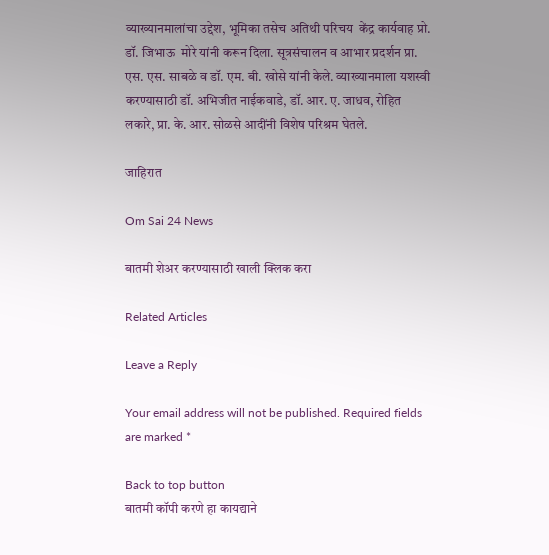व्याख्यानमालांचा उद्देश, भूमिका तसेच अतिथी परिचय  केंद्र कार्यवाह प्रो. डॉ. जिभाऊ  मोरे यांनी करून दिला. सूत्रसंचालन व आभार प्रदर्शन प्रा. एस. एस. साबळे व डॉ. एम. बी. खोसे यांनी केले. व्याख्यानमाला यशस्वी करण्यासाठी डॉ. अभिजीत नाईकवाडे, डॉ. आर. ए. जाधव, रोहित लकारे, प्रा. के. आर. सोळसे आदींनी विशेष परिश्रम घेतले.

जाहिरात

Om Sai 24 News

बातमी शेअर करण्यासाठी खाली क्लिक करा

Related Articles

Leave a Reply

Your email address will not be published. Required fields are marked *

Back to top button
बातमी कॉपी करणे हा कायद्याने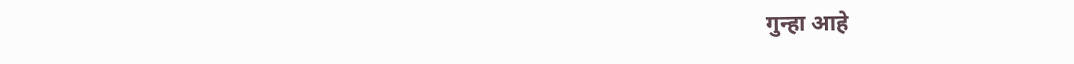गुन्हा आहे